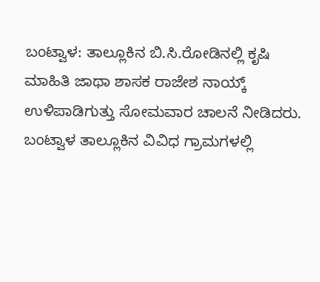ಬಂಟ್ವಾಳ: ತಾಲ್ಲೂಕಿನ ಬಿ.ಸಿ.ರೋಡಿನಲ್ಲಿ ಕೃಷಿ ಮಾಹಿತಿ ಜಾಥಾ ಶಾಸಕ ರಾಜೇಶ ನಾಯ್ಕ್ ಉಳಿಪಾಡಿಗುತ್ತು ಸೋಮವಾರ ಚಾಲನೆ ನೀಡಿದರು.
ಬಂಟ್ವಾಳ ತಾಲ್ಲೂಕಿನ ವಿವಿಧ ಗ್ರಾಮಗಳಲ್ಲಿ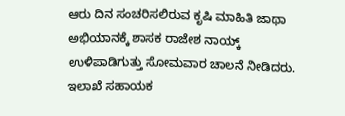ಆರು ದಿನ ಸಂಚರಿಸಲಿರುವ ಕೃಷಿ ಮಾಹಿತಿ ಜಾಥಾ ಅಭಿಯಾನಕ್ಕೆ ಶಾಸಕ ರಾಜೇಶ ನಾಯ್ಕ್ ಉಳಿಪಾಡಿಗುತ್ತು ಸೋಮವಾರ ಚಾಲನೆ ನೀಡಿದರು. ಇಲಾಖೆ ಸಹಾಯಕ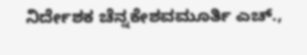ನಿರ್ದೇಶಕ ಚೆನ್ನಕೇಶವಮೂರ್ತಿ ಎಚ್.,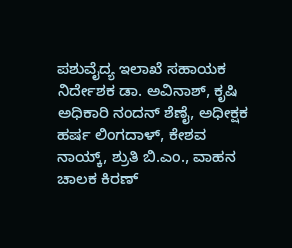ಪಶುವೈದ್ಯ ಇಲಾಖೆ ಸಹಾಯಕ ನಿರ್ದೇಶಕ ಡಾ. ಅವಿನಾಶ್, ಕೃಷಿ ಅಧಿಕಾರಿ ನಂದನ್ ಶೆಣೈ, ಅಧೀಕ್ಷಕ ಹರ್ಷ ಲಿಂಗದಾಳ್, ಕೇಶವ ನಾಯ್ಕ್, ಶ್ರುತಿ ಬಿ.ಎಂ., ವಾಹನ ಚಾಲಕ ಕಿರಣ್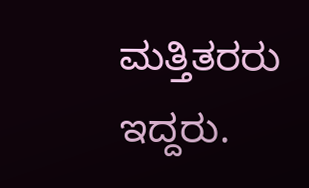ಮತ್ತಿತರರು ಇದ್ದರು.